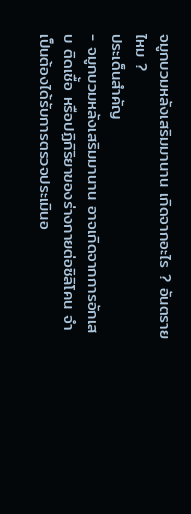จมูกบวมหลังเสริมมานาน เกิดจากอะไร ? อันตรายไหม ?
ประเด็นสำคัญ
- จมูกบวมหลังเสริมมานาน อาจเกิดจากการอักเสบ ติดเชื้อ หรือปฏิกิริยาของร่างกายต่อซิลิโคน จำเป็นต้องได้รับการตรวจประเมินอ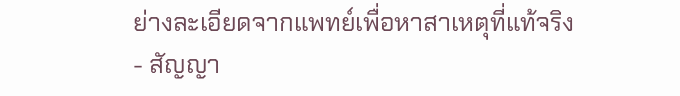ย่างละเอียดจากแพทย์เพื่อหาสาเหตุที่แท้จริง
- สัญญา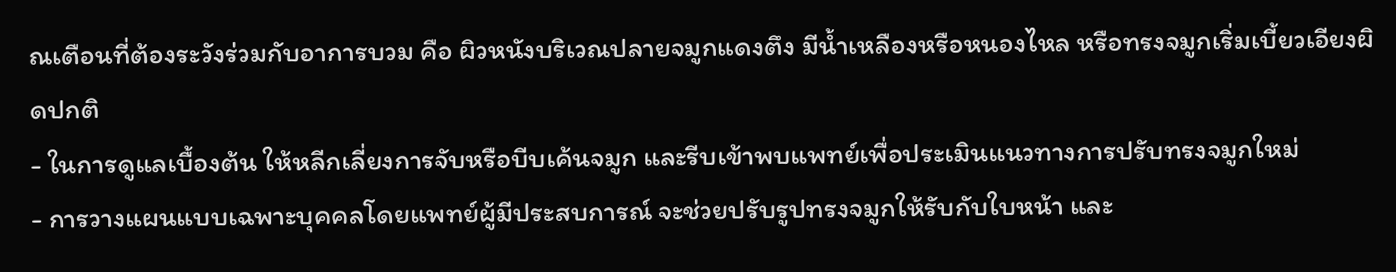ณเตือนที่ต้องระวังร่วมกับอาการบวม คือ ผิวหนังบริเวณปลายจมูกแดงตึง มีน้ำเหลืองหรือหนองไหล หรือทรงจมูกเริ่มเบี้ยวเอียงผิดปกติ
- ในการดูแลเบื้องต้น ให้หลีกเลี่ยงการจับหรือบีบเค้นจมูก และรีบเข้าพบแพทย์เพื่อประเมินแนวทางการปรับทรงจมูกใหม่
- การวางแผนแบบเฉพาะบุคคลโดยแพทย์ผู้มีประสบการณ์ จะช่วยปรับรูปทรงจมูกให้รับกับใบหน้า และ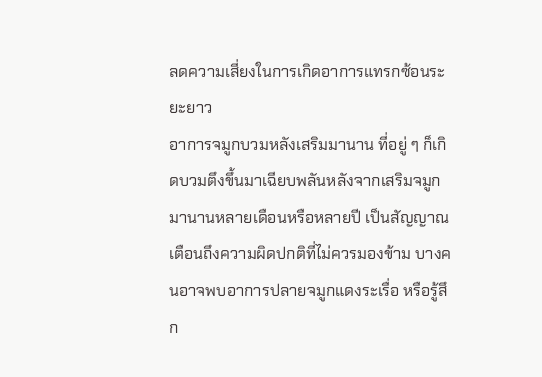ลดความเสี่ยงในการเกิดอาการแทรกซ้อนระยะยาว
อาการจมูกบวมหลังเสริมมานาน ที่อยู่ ๆ ก็เกิดบวมตึงขึ้นมาเฉียบพลันหลังจากเสริมจมูกมานานหลายเดือนหรือหลายปี เป็นสัญญาณเตือนถึงความผิดปกติที่ไม่ควรมองข้าม บางคนอาจพบอาการปลายจมูกแดงระเรื่อ หรือรู้สึก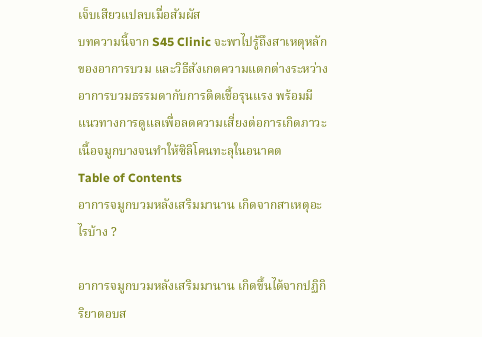เจ็บเสียวแปลบเมื่อสัมผัส
บทความนี้จาก S45 Clinic จะพาไปรู้ถึงสาเหตุหลักของอาการบวม และวิธีสังเกตความแตกต่างระหว่างอาการบวมธรรมดากับการติดเชื้อรุนแรง พร้อมมีแนวทางการดูแลเพื่อลดความเสี่ยงต่อการเกิดภาวะเนื้อจมูกบางจนทำให้ซิลิโคนทะลุในอนาคต
Table of Contents
อาการจมูกบวมหลังเสริมมานาน เกิดจากสาเหตุอะไรบ้าง ?

อาการจมูกบวมหลังเสริมมานาน เกิดขึ้นได้จากปฏิกิริยาตอบส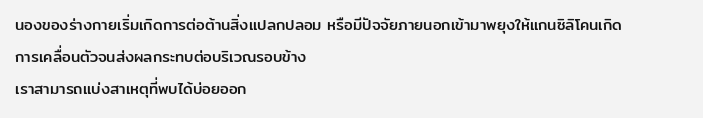นองของร่างกายเริ่มเกิดการต่อต้านสิ่งแปลกปลอม หรือมีปัจจัยภายนอกเข้ามาพยุงให้แกนซิลิโคนเกิดการเคลื่อนตัวจนส่งผลกระทบต่อบริเวณรอบข้าง
เราสามารถแบ่งสาเหตุที่พบได้บ่อยออก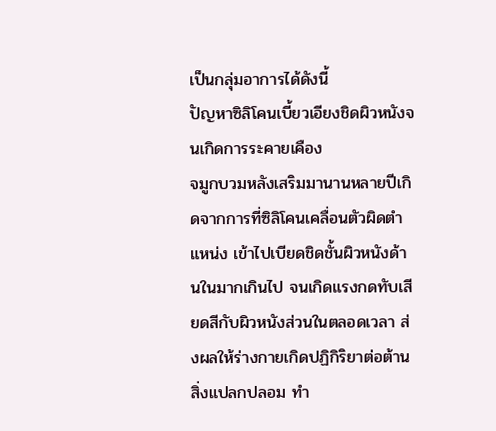เป็นกลุ่มอาการได้ดังนี้
ปัญหาซิลิโคนเบี้ยวเอียงชิดผิวหนังจนเกิดการระคายเคือง
จมูกบวมหลังเสริมมานานหลายปีเกิดจากการที่ซิลิโคนเคลื่อนตัวผิดตำแหน่ง เข้าไปเบียดชิดชั้นผิวหนังด้านในมากเกินไป จนเกิดแรงกดทับเสียดสีกับผิวหนังส่วนในตลอดเวลา ส่งผลให้ร่างกายเกิดปฏิกิริยาต่อต้านสิ่งแปลกปลอม ทำ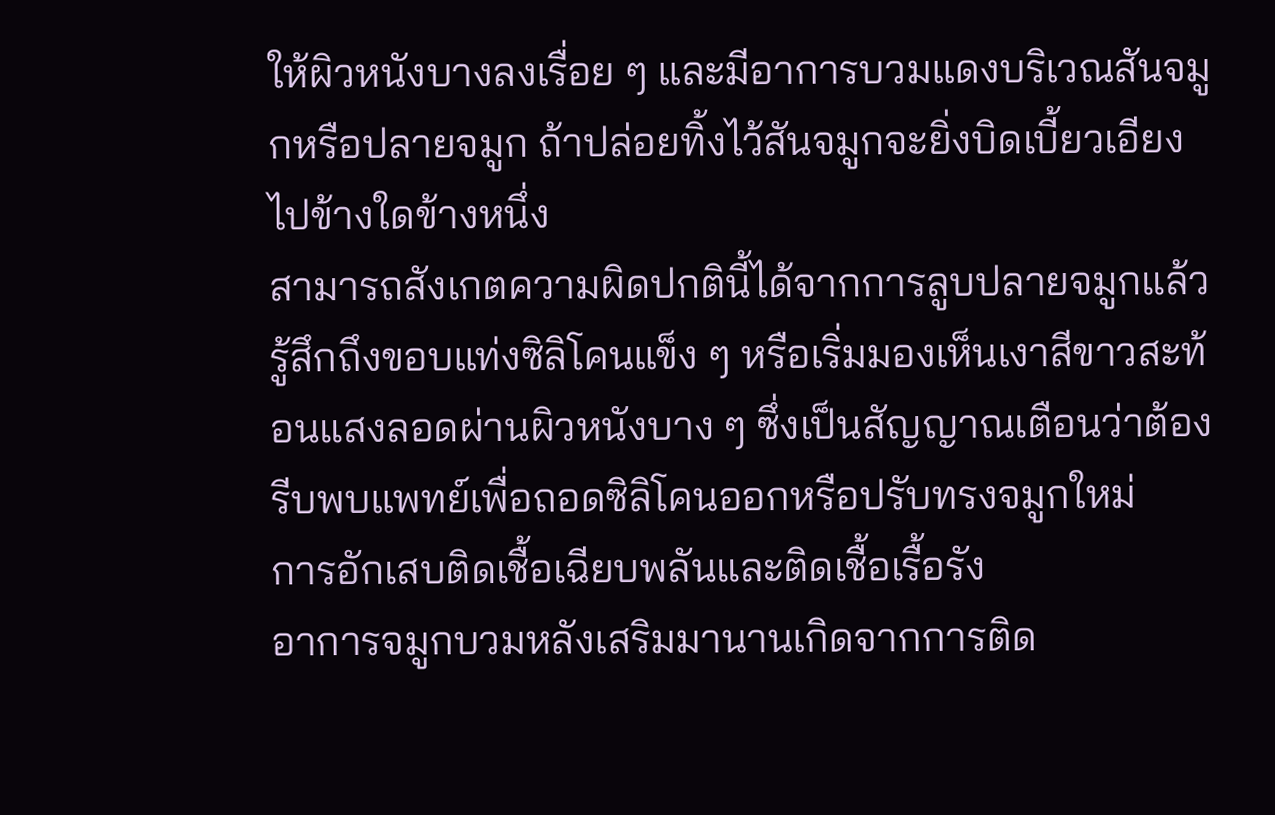ให้ผิวหนังบางลงเรื่อย ๆ และมีอาการบวมแดงบริเวณสันจมูกหรือปลายจมูก ถ้าปล่อยทิ้งไว้สันจมูกจะยิ่งบิดเบี้ยวเอียงไปข้างใดข้างหนึ่ง
สามารถสังเกตความผิดปกตินี้ได้จากการลูบปลายจมูกแล้วรู้สึกถึงขอบแท่งซิลิโคนแข็ง ๆ หรือเริ่มมองเห็นเงาสีขาวสะท้อนแสงลอดผ่านผิวหนังบาง ๆ ซึ่งเป็นสัญญาณเตือนว่าต้องรีบพบแพทย์เพื่อถอดซิลิโคนออกหรือปรับทรงจมูกใหม่
การอักเสบติดเชื้อเฉียบพลันและติดเชื้อเรื้อรัง
อาการจมูกบวมหลังเสริมมานานเกิดจากการติด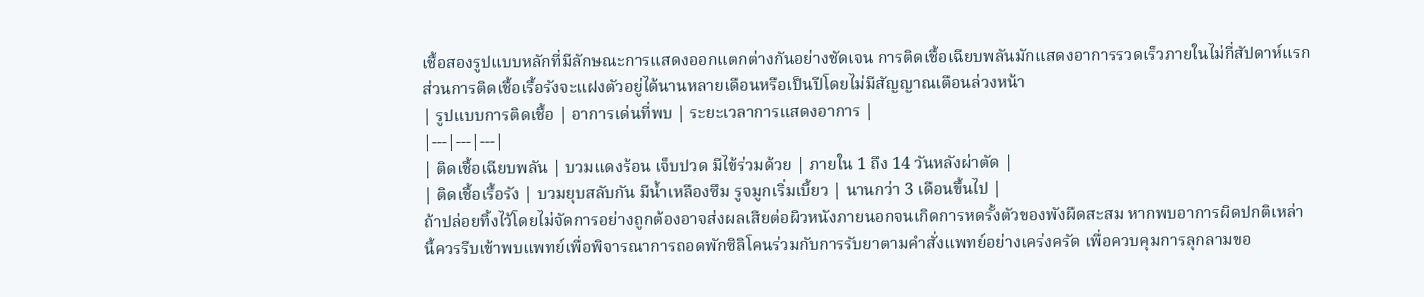เชื้อสองรูปแบบหลักที่มีลักษณะการแสดงออกแตกต่างกันอย่างชัดเจน การติดเชื้อเฉียบพลันมักแสดงอาการรวดเร็วภายในไม่กี่สัปดาห์แรก ส่วนการติดเชื้อเรื้อรังจะแฝงตัวอยู่ได้นานหลายเดือนหรือเป็นปีโดยไม่มีสัญญาณเตือนล่วงหน้า
| รูปแบบการติดเชื้อ | อาการเด่นที่พบ | ระยะเวลาการแสดงอาการ |
|---|---|---|
| ติดเชื้อเฉียบพลัน | บวมแดงร้อน เจ็บปวด มีไข้ร่วมด้วย | ภายใน 1 ถึง 14 วันหลังผ่าตัด |
| ติดเชื้อเรื้อรัง | บวมยุบสลับกัน มีน้ำเหลืองซึม รูจมูกเริ่มเบี้ยว | นานกว่า 3 เดือนขึ้นไป |
ถ้าปล่อยทิ้งไว้โดยไม่จัดการอย่างถูกต้องอาจส่งผลเสียต่อผิวหนังภายนอกจนเกิดการหดรั้งตัวของพังผืดสะสม หากพบอาการผิดปกติเหล่านี้ควรรีบเข้าพบแพทย์เพื่อพิจารณาการถอดพักซิลิโคนร่วมกับการรับยาตามคำสั่งแพทย์อย่างเคร่งครัด เพื่อควบคุมการลุกลามขอ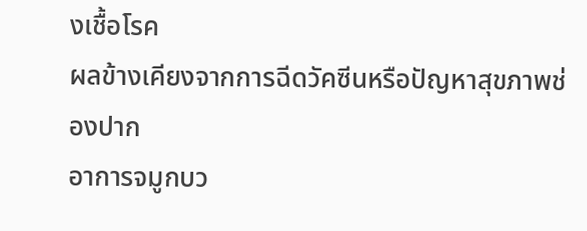งเชื้อโรค
ผลข้างเคียงจากการฉีดวัคซีนหรือปัญหาสุขภาพช่องปาก
อาการจมูกบว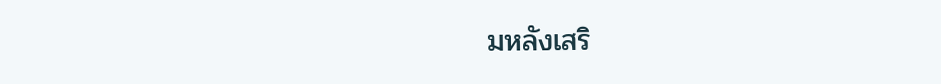มหลังเสริ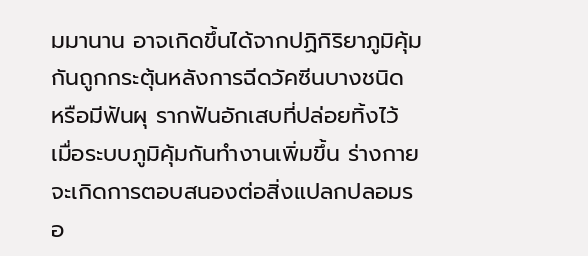มมานาน อาจเกิดขึ้นได้จากปฏิกิริยาภูมิคุ้มกันถูกกระตุ้นหลังการฉีดวัคซีนบางชนิด หรือมีฟันผุ รากฟันอักเสบที่ปล่อยทิ้งไว้ เมื่อระบบภูมิคุ้มกันทำงานเพิ่มขึ้น ร่างกายจะเกิดการตอบสนองต่อสิ่งแปลกปลอมรอ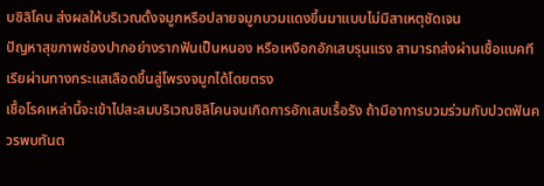บซิลิโคน ส่งผลให้บริเวณดั้งจมูกหรือปลายจมูกบวมแดงขึ้นมาแบบไม่มีสาเหตุชัดเจน
ปัญหาสุขภาพช่องปากอย่างรากฟันเป็นหนอง หรือเหงือกอักเสบรุนแรง สามารถส่งผ่านเชื้อแบคทีเรียผ่านทางกระแสเลือดขึ้นสู่โพรงจมูกได้โดยตรง
เชื้อโรคเหล่านี้จะเข้าไปสะสมบริเวณซิลิโคนจนเกิดการอักเสบเรื้อรัง ถ้ามีอาการบวมร่วมกับปวดฟันควรพบทันต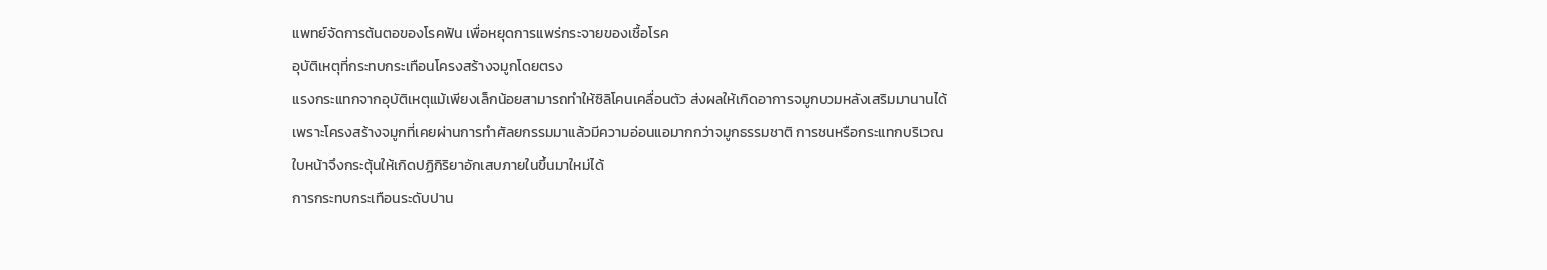แพทย์จัดการต้นตอของโรคฟัน เพื่อหยุดการแพร่กระจายของเชื้อโรค
อุบัติเหตุที่กระทบกระเทือนโครงสร้างจมูกโดยตรง
แรงกระแทกจากอุบัติเหตุแม้เพียงเล็กน้อยสามารถทำให้ซิลิโคนเคลื่อนตัว ส่งผลให้เกิดอาการจมูกบวมหลังเสริมมานานได้ เพราะโครงสร้างจมูกที่เคยผ่านการทำศัลยกรรมมาแล้วมีความอ่อนแอมากกว่าจมูกธรรมชาติ การชนหรือกระแทกบริเวณใบหน้าจึงกระตุ้นให้เกิดปฏิกิริยาอักเสบภายในขึ้นมาใหม่ได้
การกระทบกระเทือนระดับปาน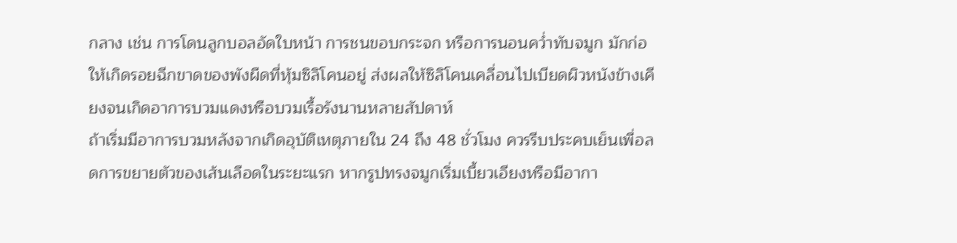กลาง เช่น การโดนลูกบอลอัดใบหน้า การชนขอบกระจก หรือการนอนคว่ำทับจมูก มักก่อให้เกิดรอยฉีกขาดของพังผืดที่หุ้มซิลิโคนอยู่ ส่งผลให้ซิลิโคนเคลื่อนไปเบียดผิวหนังข้างเคียงจนเกิดอาการบวมแดงหรือบวมเรื้อรังนานหลายสัปดาห์
ถ้าเริ่มมีอาการบวมหลังจากเกิดอุบัติเหตุภายใน 24 ถึง 48 ชั่วโมง ควรรีบประคบเย็นเพื่อลดการขยายตัวของเส้นเลือดในระยะแรก หากรูปทรงจมูกเริ่มเบี้ยวเอียงหรือมีอากา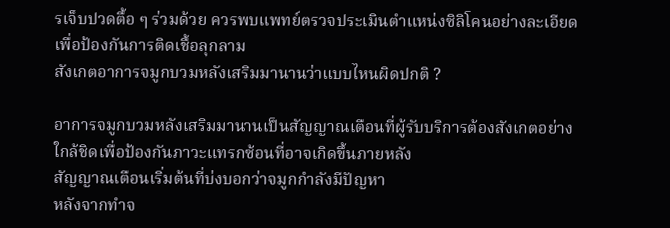รเจ็บปวดตื้อ ๆ ร่วมด้วย ควรพบแพทย์ตรวจประเมินตำแหน่งซิลิโคนอย่างละเอียด เพื่อป้องกันการติดเชื้อลุกลาม
สังเกตอาการจมูกบวมหลังเสริมมานานว่าแบบไหนผิดปกติ ?

อาการจมูกบวมหลังเสริมมานานเป็นสัญญาณเตือนที่ผู้รับบริการต้องสังเกตอย่างใกล้ชิดเพื่อป้องกันภาวะแทรกซ้อนที่อาจเกิดขึ้นภายหลัง
สัญญาณเตือนเริ่มต้นที่บ่งบอกว่าจมูกกำลังมีปัญหา
หลังจากทำจ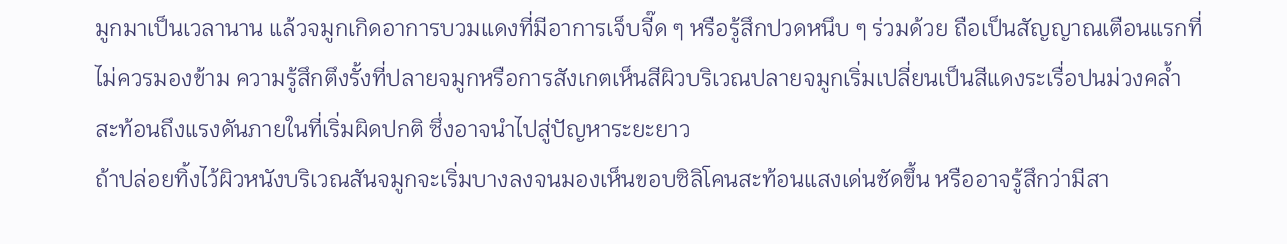มูกมาเป็นเวลานาน แล้วจมูกเกิดอาการบวมแดงที่มีอาการเจ็บจี๊ด ๆ หรือรู้สึกปวดหนึบ ๆ ร่วมด้วย ถือเป็นสัญญาณเตือนแรกที่ไม่ควรมองข้าม ความรู้สึกตึงรั้งที่ปลายจมูกหรือการสังเกตเห็นสีผิวบริเวณปลายจมูกเริ่มเปลี่ยนเป็นสีแดงระเรื่อปนม่วงคล้ำ สะท้อนถึงแรงดันภายในที่เริ่มผิดปกติ ซึ่งอาจนำไปสู่ปัญหาระยะยาว
ถ้าปล่อยทิ้งไว้ผิวหนังบริเวณสันจมูกจะเริ่มบางลงจนมองเห็นขอบซิลิโคนสะท้อนแสงเด่นชัดขึ้น หรืออาจรู้สึกว่ามีสา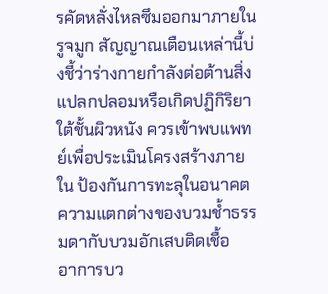รคัดหลั่งไหลซึมออกมาภายในรูจมูก สัญญาณเตือนเหล่านี้บ่งชี้ว่าร่างกายกำลังต่อต้านสิ่งแปลกปลอมหรือเกิดปฏิกิริยาใต้ชั้นผิวหนัง ควรเข้าพบแพทย์เพื่อประเมินโครงสร้างภายใน ป้องกันการทะลุในอนาคต
ความแตกต่างของบวมช้ำธรรมดากับบวมอักเสบติดเชื้อ
อาการบว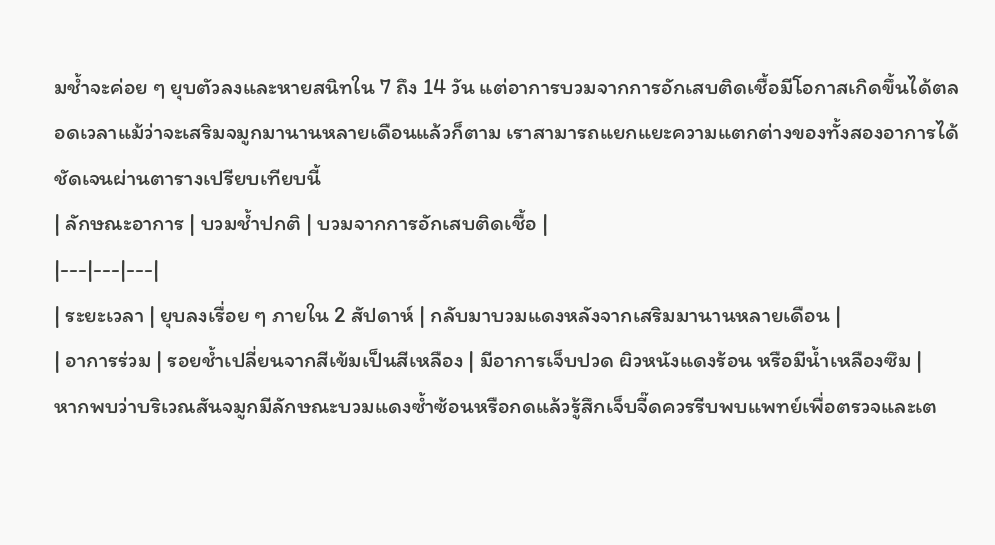มช้ำจะค่อย ๆ ยุบตัวลงและหายสนิทใน 7 ถึง 14 วัน แต่อาการบวมจากการอักเสบติดเชื้อมีโอกาสเกิดขึ้นได้ตลอดเวลาแม้ว่าจะเสริมจมูกมานานหลายเดือนแล้วก็ตาม เราสามารถแยกแยะความแตกต่างของทั้งสองอาการได้ชัดเจนผ่านตารางเปรียบเทียบนี้
| ลักษณะอาการ | บวมช้ำปกติ | บวมจากการอักเสบติดเชื้อ |
|---|---|---|
| ระยะเวลา | ยุบลงเรื่อย ๆ ภายใน 2 สัปดาห์ | กลับมาบวมแดงหลังจากเสริมมานานหลายเดือน |
| อาการร่วม | รอยช้ำเปลี่ยนจากสีเข้มเป็นสีเหลือง | มีอาการเจ็บปวด ผิวหนังแดงร้อน หรือมีน้ำเหลืองซึม |
หากพบว่าบริเวณสันจมูกมีลักษณะบวมแดงซ้ำซ้อนหรือกดแล้วรู้สึกเจ็บจี๊ดควรรีบพบแพทย์เพื่อตรวจและเต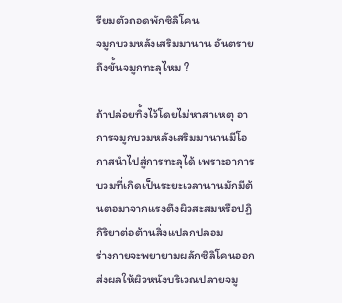รียมตัวถอดพักซิลิโคน
จมูกบวมหลังเสริมมานาน อันตรายถึงขั้นจมูกทะลุไหม ?

ถ้าปล่อยทิ้งไว้โดยไม่หาสาเหตุ อาการจมูกบวมหลังเสริมมานานมีโอกาสนำไปสู่การทะลุได้ เพราะอาการบวมที่เกิดเป็นระยะเวลานานมักมีต้นตอมาจากแรงตึงผิวสะสมหรือปฏิกิริยาต่อต้านสิ่งแปลกปลอม
ร่างกายจะพยายามผลักซิลิโคนออกส่งผลให้ผิวหนังบริเวณปลายจมู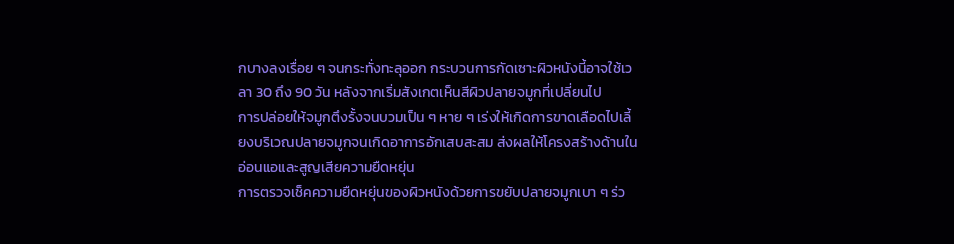กบางลงเรื่อย ๆ จนกระทั่งทะลุออก กระบวนการกัดเซาะผิวหนังนี้อาจใช้เวลา 30 ถึง 90 วัน หลังจากเริ่มสังเกตเห็นสีผิวปลายจมูกที่เปลี่ยนไป
การปล่อยให้จมูกตึงรั้งจนบวมเป็น ๆ หาย ๆ เร่งให้เกิดการขาดเลือดไปเลี้ยงบริเวณปลายจมูกจนเกิดอาการอักเสบสะสม ส่งผลให้โครงสร้างด้านในอ่อนแอและสูญเสียความยืดหยุ่น
การตรวจเช็คความยืดหยุ่นของผิวหนังด้วยการขยับปลายจมูกเบา ๆ ร่ว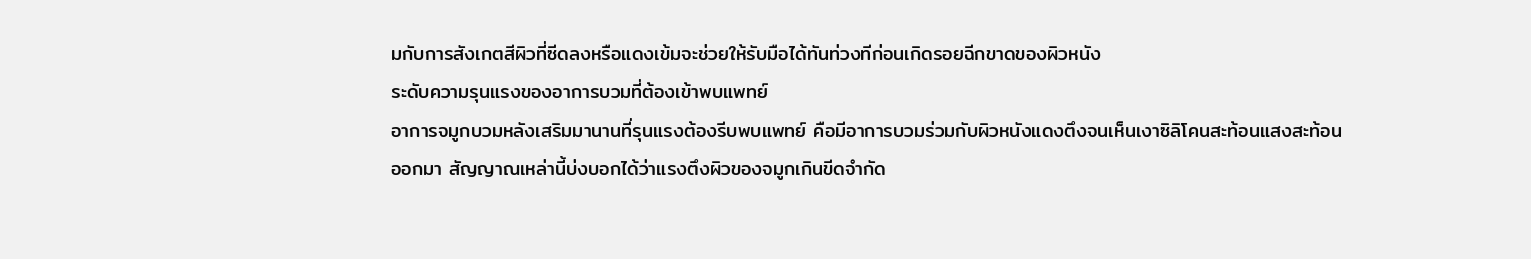มกับการสังเกตสีผิวที่ซีดลงหรือแดงเข้มจะช่วยให้รับมือได้ทันท่วงทีก่อนเกิดรอยฉีกขาดของผิวหนัง
ระดับความรุนแรงของอาการบวมที่ต้องเข้าพบแพทย์
อาการจมูกบวมหลังเสริมมานานที่รุนแรงต้องรีบพบแพทย์ คือมีอาการบวมร่วมกับผิวหนังแดงตึงจนเห็นเงาซิลิโคนสะท้อนแสงสะท้อนออกมา สัญญาณเหล่านี้บ่งบอกได้ว่าแรงตึงผิวของจมูกเกินขีดจำกัด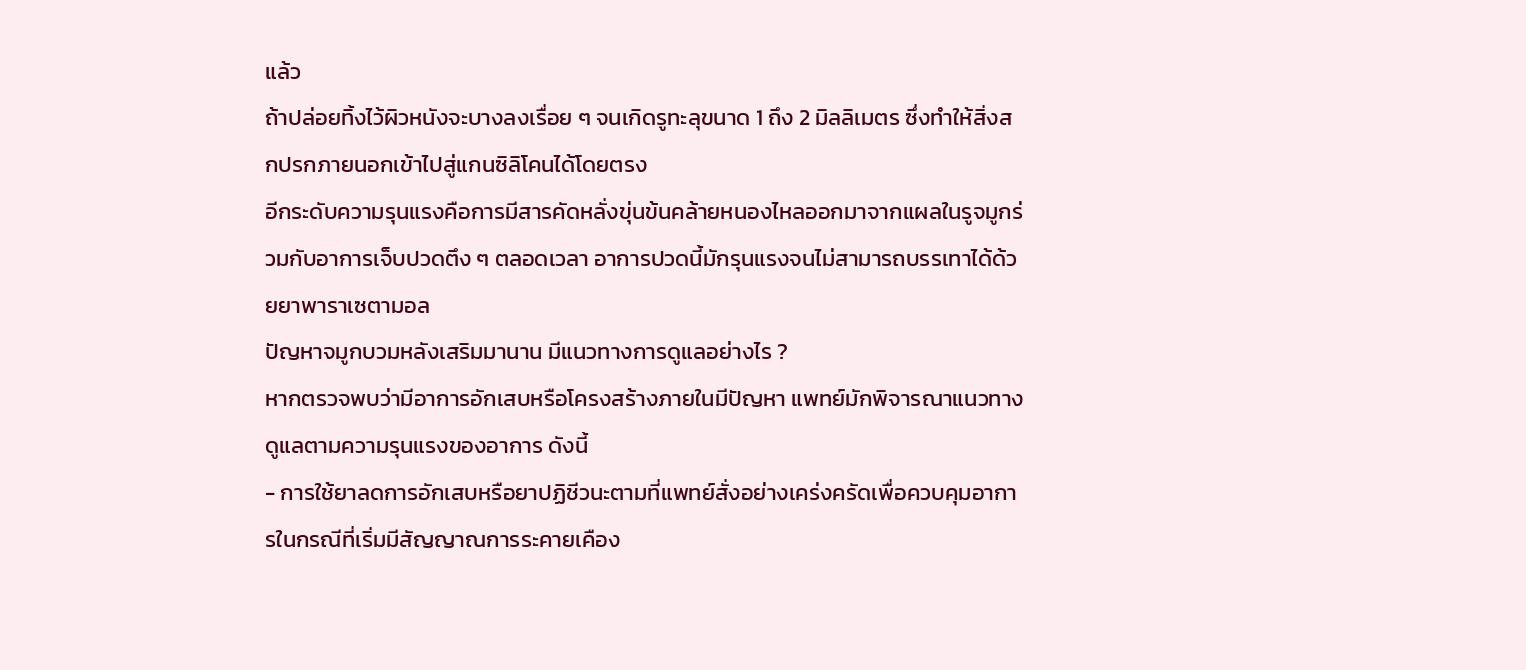แล้ว
ถ้าปล่อยทิ้งไว้ผิวหนังจะบางลงเรื่อย ๆ จนเกิดรูทะลุขนาด 1 ถึง 2 มิลลิเมตร ซึ่งทำให้สิ่งสกปรกภายนอกเข้าไปสู่แกนซิลิโคนได้โดยตรง
อีกระดับความรุนแรงคือการมีสารคัดหลั่งขุ่นข้นคล้ายหนองไหลออกมาจากแผลในรูจมูกร่วมกับอาการเจ็บปวดตึง ๆ ตลอดเวลา อาการปวดนี้มักรุนแรงจนไม่สามารถบรรเทาได้ด้วยยาพาราเซตามอล
ปัญหาจมูกบวมหลังเสริมมานาน มีแนวทางการดูแลอย่างไร ?
หากตรวจพบว่ามีอาการอักเสบหรือโครงสร้างภายในมีปัญหา แพทย์มักพิจารณาแนวทางดูแลตามความรุนแรงของอาการ ดังนี้
- การใช้ยาลดการอักเสบหรือยาปฏิชีวนะตามที่แพทย์สั่งอย่างเคร่งครัดเพื่อควบคุมอาการในกรณีที่เริ่มมีสัญญาณการระคายเคือง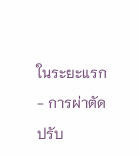ในระยะแรก
- การผ่าตัดปรับ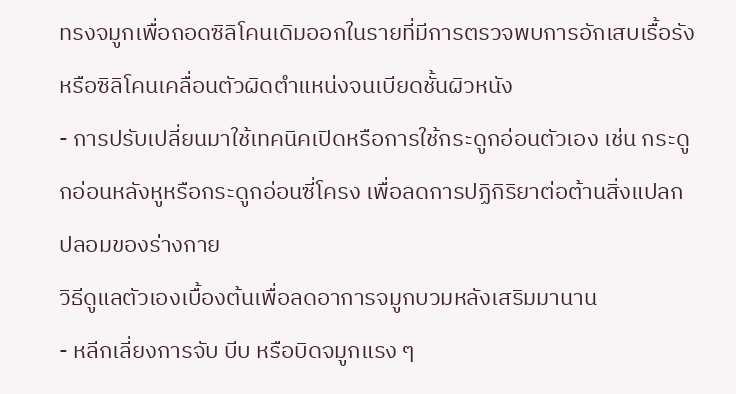ทรงจมูกเพื่อถอดซิลิโคนเดิมออกในรายที่มีการตรวจพบการอักเสบเรื้อรังหรือซิลิโคนเคลื่อนตัวผิดตำแหน่งจนเบียดชั้นผิวหนัง
- การปรับเปลี่ยนมาใช้เทคนิคเปิดหรือการใช้กระดูกอ่อนตัวเอง เช่น กระดูกอ่อนหลังหูหรือกระดูกอ่อนซี่โครง เพื่อลดการปฏิกิริยาต่อต้านสิ่งแปลกปลอมของร่างกาย
วิธีดูแลตัวเองเบื้องต้นเพื่อลดอาการจมูกบวมหลังเสริมมานาน
- หลีกเลี่ยงการจับ บีบ หรือบิดจมูกแรง ๆ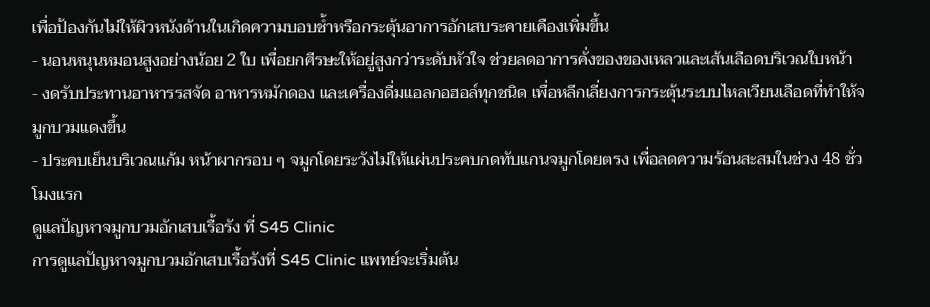เพื่อป้องกันไม่ให้ผิวหนังด้านในเกิดความบอบช้ำหรือกระตุ้นอาการอักเสบระคายเคืองเพิ่มขึ้น
- นอนหนุนหมอนสูงอย่างน้อย 2 ใบ เพื่อยกศีรษะให้อยู่สูงกว่าระดับหัวใจ ช่วยลดอาการคั่งของของเหลวและเส้นเลือดบริเวณใบหน้า
- งดรับประทานอาหารรสจัด อาหารหมักดอง และเครื่องดื่มแอลกอฮอล์ทุกชนิด เพื่อหลีกเลี่ยงการกระตุ้นระบบไหลเวียนเลือดที่ทำให้จมูกบวมแดงขึ้น
- ประคบเย็นบริเวณแก้ม หน้าผากรอบ ๆ จมูกโดยระวังไม่ให้แผ่นประคบกดทับแกนจมูกโดยตรง เพื่อลดความร้อนสะสมในช่วง 48 ชั่วโมงแรก
ดูแลปัญหาจมูกบวมอักเสบเรื้อรัง ที่ S45 Clinic
การดูแลปัญหาจมูกบวมอักเสบเรื้อรังที่ S45 Clinic แพทย์จะเริ่มต้น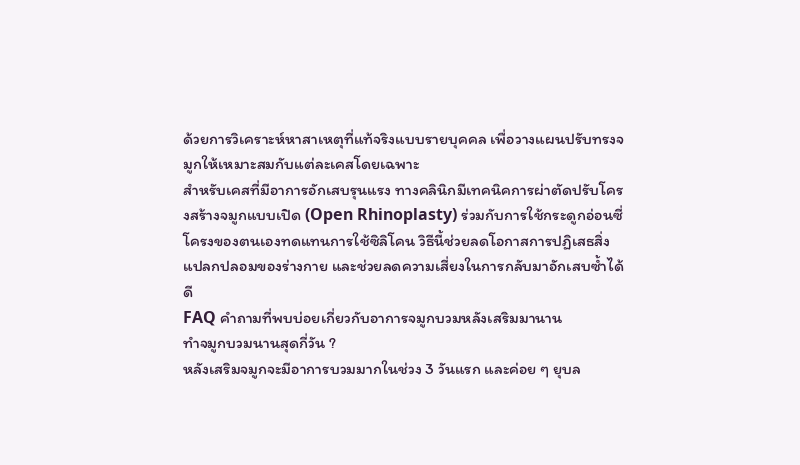ด้วยการวิเคราะห์หาสาเหตุที่แท้จริงแบบรายบุคคล เพื่อวางแผนปรับทรงจมูกให้เหมาะสมกับแต่ละเคสโดยเฉพาะ
สำหรับเคสที่มีอาการอักเสบรุนแรง ทางคลินิกมีเทคนิคการผ่าตัดปรับโครงสร้างจมูกแบบเปิด (Open Rhinoplasty) ร่วมกับการใช้กระดูกอ่อนซี่โครงของตนเองทดแทนการใช้ซิลิโคน วิธีนี้ช่วยลดโอกาสการปฏิเสธสิ่งแปลกปลอมของร่างกาย และช่วยลดความเสี่ยงในการกลับมาอักเสบซ้ำได้ดี
FAQ คำถามที่พบบ่อยเกี่ยวกับอาการจมูกบวมหลังเสริมมานาน
ทำจมูกบวมนานสุดกี่วัน ?
หลังเสริมจมูกจะมีอาการบวมมากในช่วง 3 วันแรก และค่อย ๆ ยุบล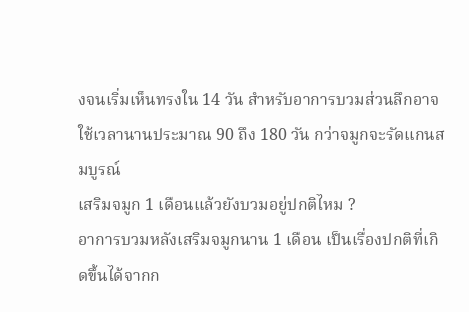งจนเริ่มเห็นทรงใน 14 วัน สำหรับอาการบวมส่วนลึกอาจใช้เวลานานประมาณ 90 ถึง 180 วัน กว่าจมูกจะรัดแกนสมบูรณ์
เสริมจมูก 1 เดือนแล้วยังบวมอยู่ปกติไหม ?
อาการบวมหลังเสริมจมูกนาน 1 เดือน เป็นเรื่องปกติที่เกิดขึ้นได้จากก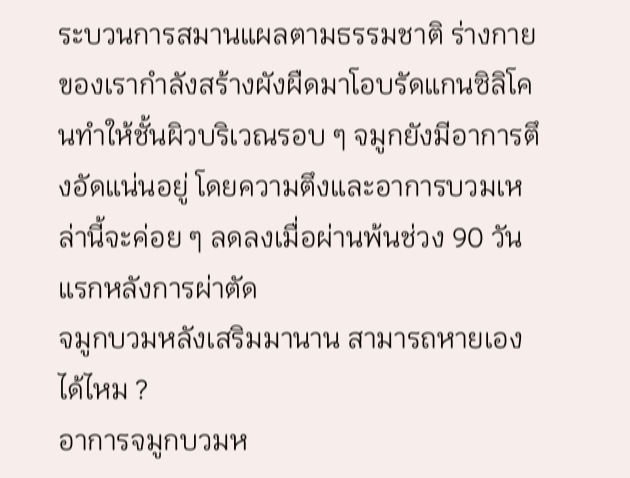ระบวนการสมานแผลตามธรรมชาติ ร่างกายของเรากำลังสร้างผังผืดมาโอบรัดแกนซิลิโคนทำให้ชั้นผิวบริเวณรอบ ๆ จมูกยังมีอาการตึงอัดแน่นอยู่ โดยความตึงและอาการบวมเหล่านี้จะค่อย ๆ ลดลงเมื่อผ่านพ้นช่วง 90 วัน แรกหลังการผ่าตัด
จมูกบวมหลังเสริมมานาน สามารถหายเองได้ไหม ?
อาการจมูกบวมห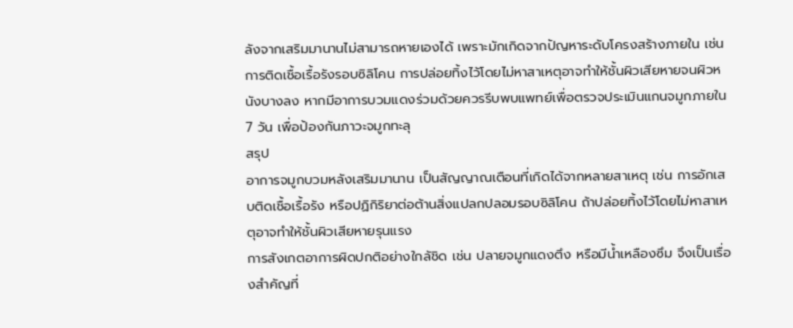ลังจากเสริมมานานไม่สามารถหายเองได้ เพราะมักเกิดจากปัญหาระดับโครงสร้างภายใน เช่น การติดเชื้อเรื้อรังรอบซิลิโคน การปล่อยทิ้งไว้โดยไม่หาสาเหตุอาจทำให้ชั้นผิวเสียหายจนผิวหนังบางลง หากมีอาการบวมแดงร่วมด้วยควรรีบพบแพทย์เพื่อตรวจประเมินแกนจมูกภายใน 7 วัน เพื่อป้องกันภาวะจมูกทะลุ
สรุป
อาการจมูกบวมหลังเสริมมานาน เป็นสัญญาณเตือนที่เกิดได้จากหลายสาเหตุ เช่น การอักเสบติดเชื้อเรื้อรัง หรือปฏิกิริยาต่อต้านสิ่งแปลกปลอมรอบซิลิโคน ถ้าปล่อยทิ้งไว้โดยไม่หาสาเหตุอาจทำให้ชั้นผิวเสียหายรุนแรง
การสังเกตอาการผิดปกติอย่างใกล้ชิด เช่น ปลายจมูกแดงตึง หรือมีน้ำเหลืองซึม จึงเป็นเรื่องสำคัญที่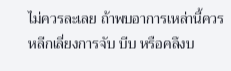ไม่ควรละเลย ถ้าพบอาการเหล่านี้ควรหลีกเลี่ยงการจับ บีบ หรือคลึงบ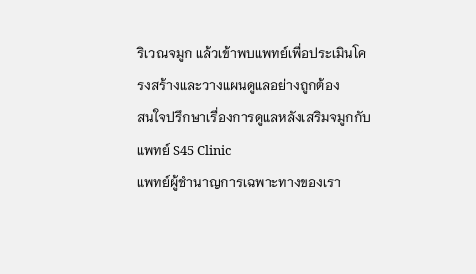ริเวณจมูก แล้วเข้าพบแพทย์เพื่อประเมินโครงสร้างและวางแผนดูแลอย่างถูกต้อง
สนใจปรึกษาเรื่องการดูแลหลังเสริมจมูกกับแพทย์ S45 Clinic
แพทย์ผู้ชำนาญการเฉพาะทางของเรา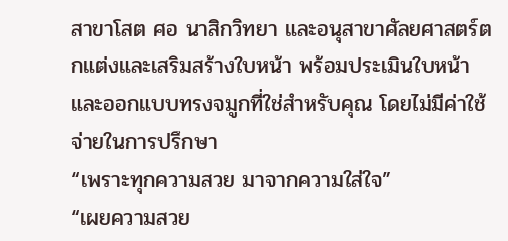สาขาโสต ศอ นาสิกวิทยา และอนุสาขาศัลยศาสตร์ตกแต่งและเสริมสร้างใบหน้า พร้อมประเมินใบหน้าและออกแบบทรงจมูกที่ใช่สำหรับคุณ โดยไม่มีค่าใช้จ่ายในการปรึกษา
“เพราะทุกความสวย มาจากความใส่ใจ”
“เผยความสวย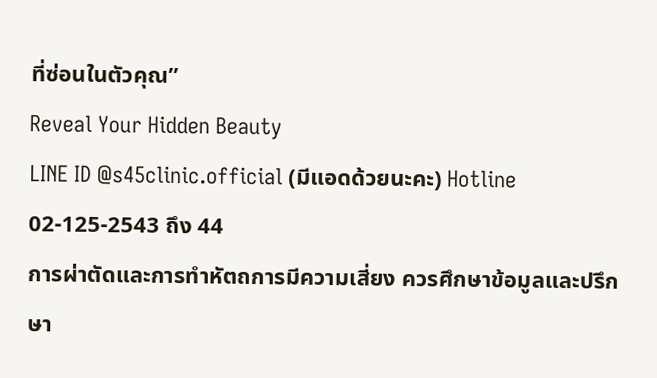ที่ซ่อนในตัวคุณ”
Reveal Your Hidden Beauty
LINE ID @s45clinic.official (มีแอดด้วยนะคะ) Hotline 02-125-2543 ถึง 44
การผ่าตัดและการทำหัตถการมีความเสี่ยง ควรศึกษาข้อมูลและปรึกษา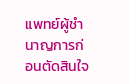แพทย์ผู้ชำนาญการก่อนตัดสินใจ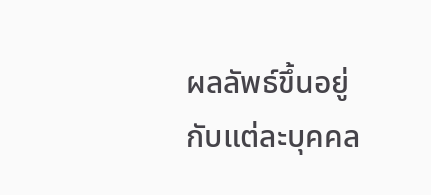ผลลัพธ์ขึ้นอยู่กับแต่ละบุคคล